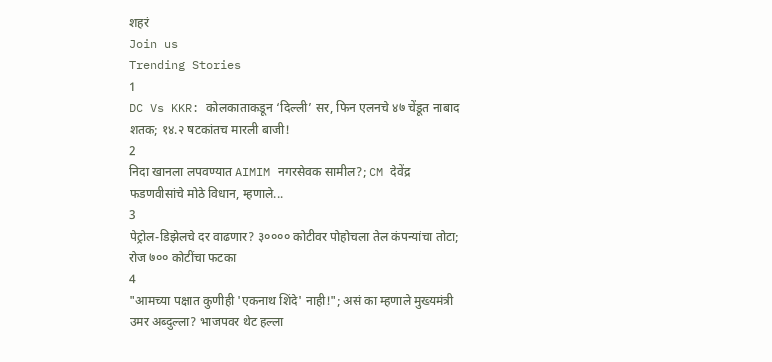शहरं
Join us
Trending Stories
1
DC Vs KKR: कोलकाताकडून ‘दिल्ली’ सर, फिन एलनचे ४७ चेंडूत नाबाद शतक; १४.२ षटकांतच मारली बाजी!
2
निदा खानला लपवण्यात AIMIM नगरसेवक सामील?; CM देवेंद्र फडणवीसांचे मोठे विधान, म्हणाले...
3
पेट्रोल-डिझेलचे दर वाढणार? ३०००० कोटीवर पोहोचला तेल कंपन्यांचा तोटा; रोज ७०० कोटींचा फटका
4
"आमच्या पक्षात कुणीही 'एकनाथ शिंदे' नाही!"; असं का म्हणाले मुख्यमंत्री उमर अब्दुल्ला? भाजपवर थेट हल्ला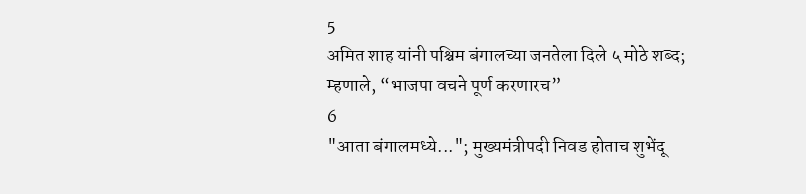5
अमित शाह यांनी पश्चिम बंगालच्या जनतेला दिले ५ मोठे शब्द; म्हणाले, “भाजपा वचने पूर्ण करणारच”
6
"आता बंगालमध्ये..."; मुख्यमंत्रीपदी निवड होताच शुभेंदू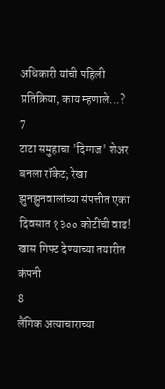अधिकारी यांची पहिली प्रतिक्रिया, काय म्हणाले...?
7
टाटा समुहाचा 'दिग्गज' शेअर बनला रॉकेट; रेखा झुनझुनवालांच्या संपत्तीत एका दिवसात १३०० कोटींची वाढ! खास गिफ्ट देण्याच्या तयारीत कंपनी
8
लैंगिक अत्याचाराच्या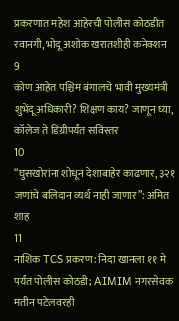प्रकरणात महेश आहेरची पोलीस कोठडीत रवानगी, भोदू अशोक खरातशीही कनेक्शन
9
कोण आहेत पश्चिम बंगालचे भावी मुख्यमंत्री शुभेंदू अधिकारी? शिक्षण काय? जाणून घ्या, कॉलेज ते डिग्रीपर्यंत सविस्तर
10
“घुसखोरांना शोधून देशाबाहेर काढणार, ३२१ जणांचे बलिदान व्यर्थ नाही जाणार”: अमित शाह
11
नाशिक TCS प्रकरण: निदा खानला ११ मे पर्यंत पोलीस कोठडी; AIMIM नगरसेवक मतीन पटेलवरही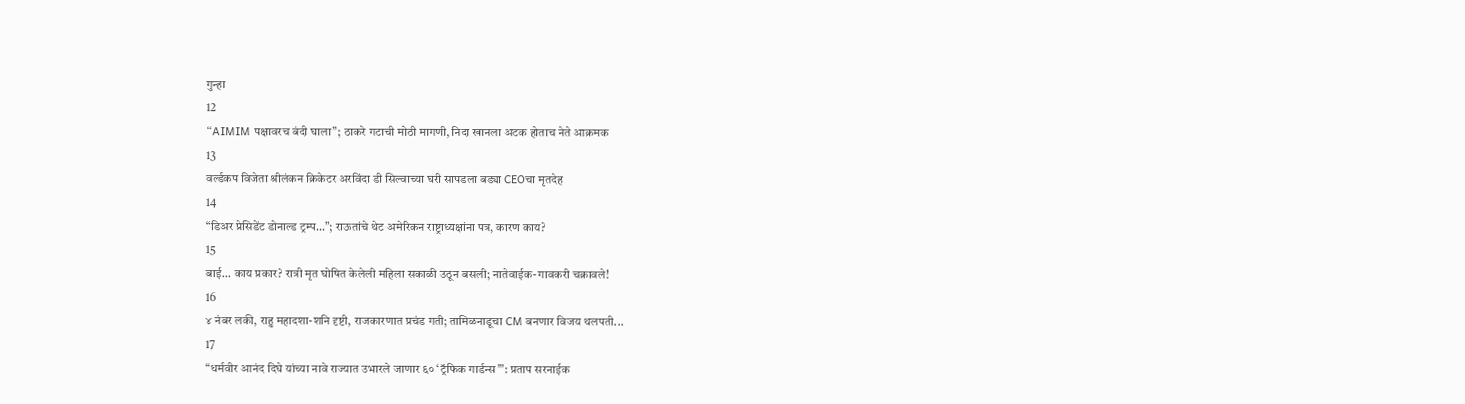गुन्हा
12
“AIMIM पक्षावरच बंदी घाला”; ठाकरे गटाची मोठी मागणी, निदा खानला अटक होताच नेते आक्रमक
13
वर्ल्डकप विजेता श्रीलंकन क्रिकेटर अरविंदा डी सिल्वाच्या घरी सापडला बड्या CEOचा मृतदेह
14
“डिअर प्रेसिडेंट डोनाल्ड ट्रम्प...”; राऊतांचे थेट अमेरिकन राष्ट्राध्यक्षांना पत्र, कारण काय?
15
बाई... काय प्रकार? रात्री मृत घोषित केलेली महिला सकाळी उठून बसली; नातेवाईक-गावकरी चक्रावले!
16
४ नंबर लकी, राहु महादशा-शनि दृष्टी, राजकारणात प्रचंड गती; तामिळनाडूचा CM बनणार विजय थलपती...
17
“धर्मवीर आनंद दिघे यांच्या नावे राज्यात उभारले जाणार ६० ‘ट्रॅफिक गार्डन्स’”: प्रताप सरनाईक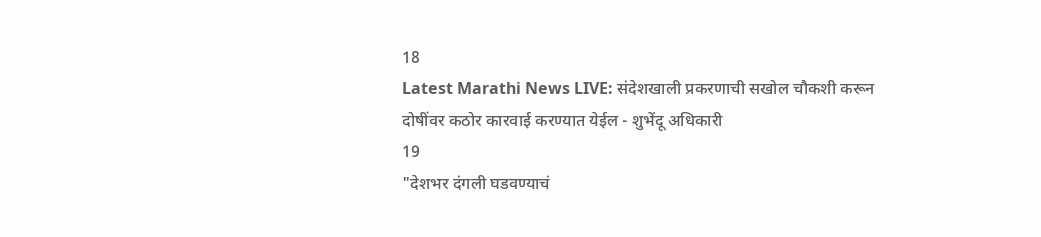18
Latest Marathi News LIVE: संदेशखाली प्रकरणाची सखोल चौकशी करून दोषींवर कठोर कारवाई करण्यात येईल - शुभेंदू अधिकारी
19
"देशभर दंगली घडवण्याचं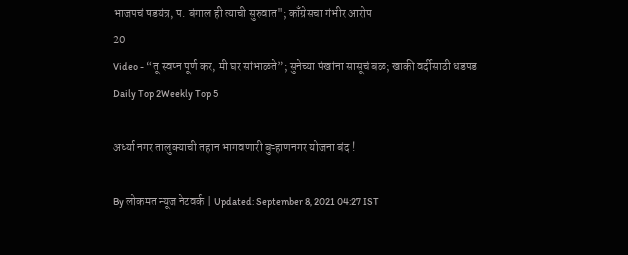भाजपचं षडयंत्र, प. बंगाल ही त्याची सुरुवात"; काँग्रेसचा गंभीर आरोप
20
Video - “तू स्वप्न पूर्ण कर, मी घर सांभाळते”; सुनेच्या पंखांना सासूचं बळ; खाकी वर्दीसाठी धडपड
Daily Top 2Weekly Top 5

अर्ध्या नगर तालुक्याची तहान भागवणारी बुऱ्हाणनगर योजना बंद !

By लोकमत न्यूज नेटवर्क | Updated: September 8, 2021 04:27 IST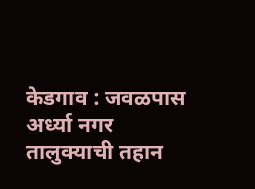केडगाव : जवळपास अर्ध्या नगर तालुक्याची तहान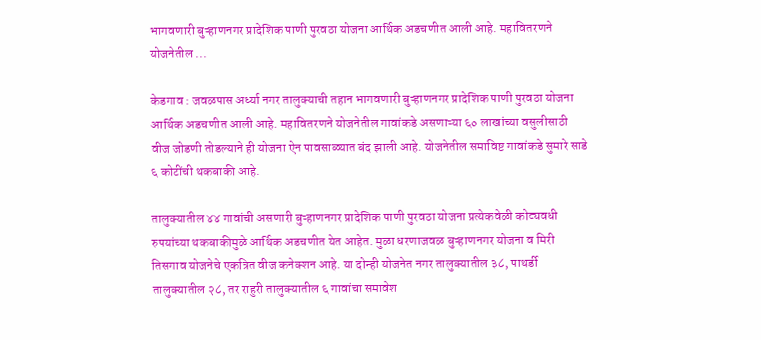भागवणारी बुऱ्हाणनगर प्रादेशिक पाणी पुरवठा योजना आर्थिक अडचणीत आली आहे. महावितरणने योजनेतील ...

केडगाव : जवळपास अर्ध्या नगर तालुक्याची तहान भागवणारी बुऱ्हाणनगर प्रादेशिक पाणी पुरवठा योजना आर्थिक अडचणीत आली आहे. महावितरणने योजनेतील गावांकडे असणाऱ्या ६० लाखांच्या वसुलीसाठी वीज जोडणी तोडल्याने ही योजना ऐन पावसाळ्यात बंद झाली आहे. योजनेतील समाविष्ट गावांकडे सुमारे साडे ६ कोटींची थकबाकी आहे.

तालुक्यातील ४४ गावांची असणारी बुऱ्हाणनगर प्रादेशिक पाणी पुरवठा योजना प्रत्येकवेळी कोट्यवधी रुपयांच्या थकबाकीमुळे आर्थिक अडचणीत येत आहेत. मुळा धरणाजवळ बुऱ्हाणनगर योजना व मिरी तिसगाव योजनेचे एकत्रित वीज कनेक्शन आहे. या दोन्ही योजनेत नगर तालुक्यातील ३८, पाथर्डी तालुक्यातील २८, तर राहुरी तालुक्यातील ६ गावांचा समावेश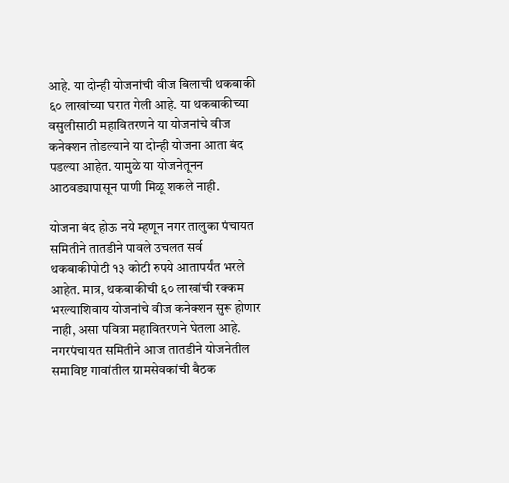आहे. या दोन्ही योजनांची वीज बिलाची थकबाकी ६० लाखांच्या घरात गेली आहे. या थकबाकीच्या वसुलीसाठी महावितरणने या योजनांचे वीज कनेक्शन तोडल्याने या दोन्ही योजना आता बंद पडल्या आहेत. यामुळे या योजनेतूनन आठवड्यापासून पाणी मिळू शकले नाही.

योजना बंद होऊ नये म्हणून नगर तालुका पंचायत समितीने तातडीने पावले उचलत सर्व थकबाकीपोटी १३ कोटी रुपये आतापर्यंत भरले आहेत. मात्र, थकबाकीची ६० लाखांची रक्कम भरल्याशिवाय योजनांचे वीज कनेक्शन सुरू होणार नाही, असा पवित्रा महावितरणने घेतला आहे. नगरपंचायत समितीने आज तातडीने योजनेतील समाविष्ट गावांतील ग्रामसेवकांची बैठक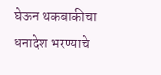घेऊन थकबाकीचा धनादेश भरण्याचे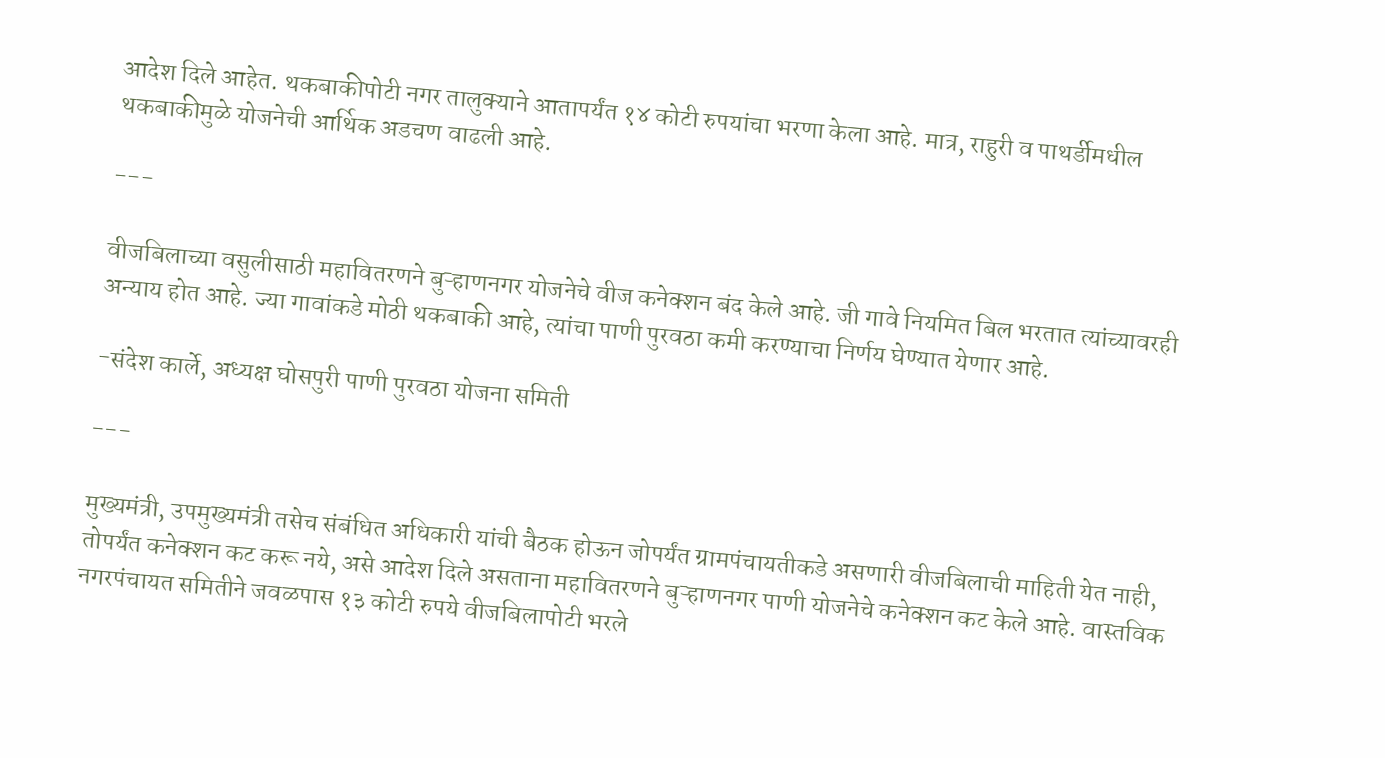आदेश दिले आहेत. थकबाकीपोटी नगर तालुक्याने आतापर्यंत १४ कोटी रुपयांचा भरणा केला आहे. मात्र, राहुरी व पाथर्डीमधील थकबाकीमुळे योजनेची आर्थिक अडचण वाढली आहे.

---

वीजबिलाच्या वसुलीसाठी महावितरणने बुऱ्हाणनगर योजनेचे वीज कनेक्शन बंद केले आहे. जी गावे नियमित बिल भरतात त्यांच्यावरही अन्याय होत आहे. ज्या गावांकडे मोठी थकबाकी आहे, त्यांचा पाणी पुरवठा कमी करण्याचा निर्णय घेण्यात येणार आहे.

-संदेश कार्ले, अध्यक्ष घोसपुरी पाणी पुरवठा योजना समिती

---

मुख्यमंत्री, उपमुख्यमंत्री तसेच संबंधित अधिकारी यांची बैठक होऊन जोपर्यंत ग्रामपंचायतीकडे असणारी वीजबिलाची माहिती येत नाही, तोपर्यंत कनेक्शन कट करू नये, असे आदेश दिले असताना महावितरणने बुऱ्हाणनगर पाणी योजनेचे कनेक्शन कट केले आहे. वास्तविक नगरपंचायत समितीने जवळपास १३ कोटी रुपये वीजबिलापोटी भरले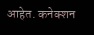आहेत. कनेक्शन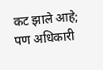कट झाले आहे; पण अधिकारी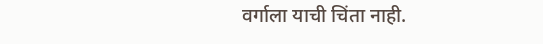वर्गाला याची चिंता नाही.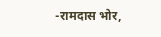-रामदास भोर,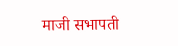माजी सभापती